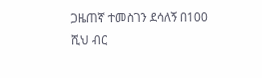ጋዜጠኛ ተመስገን ደሳለኝ በ100 ሺህ ብር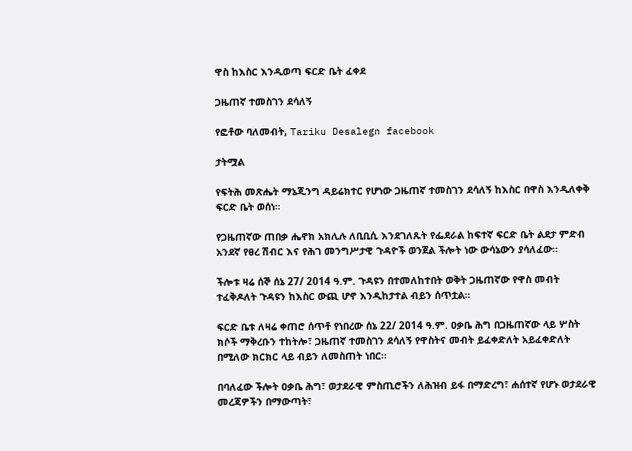ዋስ ከእስር እንዲወጣ ፍርድ ቤት ፈቀደ

ጋዜጠኛ ተመስገን ደሳለኝ

የፎቶው ባለመብት, Tariku Desalegn facebook

ታትሟል

የፍትሕ መጽሔት ማኔጂንግ ዳይሬክተር የሆነው ጋዜጠኛ ተመስገን ደሳለኝ ከእስር በዋስ እንዲለቀቅ ፍርድ ቤት ወሰነ።

የጋዜጠኛው ጠበቃ ሔኖክ አክሊሉ ለቢቢሲ እንደገለጹት የፌደራል ከፍተኛ ፍርድ ቤት ልደታ ምድብ አንደኛ የፀረ ሽብር እና የሕገ መንግሥታዊ ጉዳዮች ወንጀል ችሎት ነው ውሳኔውን ያሳለፈው።

ችሎቱ ዛሬ ሰኞ ሰኔ 27/ 2014 ዓ.ም. ጉዳዩን በተመለከተበት ወቅት ጋዜጠኛው የዋስ መብት ተፈቅዶለት ጉዳዩን ከእስር ውጪ ሆኖ እንዲከታተል ብይን ሰጥቷል።

ፍርድ ቤቱ ለዛሬ ቀጠሮ ሰጥቶ የነበረው ሰኔ 22/ 2014 ዓ.ም. ዐቃቤ ሕግ በጋዜጠኛው ላይ ሦስት ክሶች ማቅረቡን ተከትሎ፣ ጋዜጠኛ ተመስገን ደሳለኝ የዋስትና መብት ይፈቀድለት አይፈቀድለት በሚለው ክርክር ላይ ብይን ለመስጠት ነበር።

በባለፈው ችሎት ዐቃቤ ሕግ፣ ወታደራዊ ምስጢሮችን ለሕዝብ ይፋ በማድረግ፣ ሐሰተኛ የሆኑ ወታደራዊ መረጃዎችን በማውጣት፣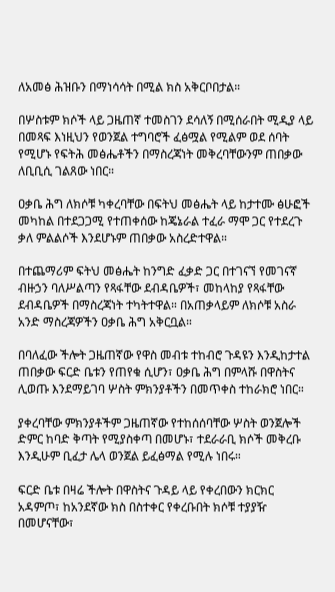ለአመፅ ሕዝቡን በማነሳሳት በሚል ክስ አቅርቦበታል።

በሦስቱም ክሶች ላይ ጋዜጠኛ ተመስገን ደሳለኝ በሚሰራበት ሚዲያ ላይ በመጻፍ እነዚህን የወንጀል ተግባሮች ፈፅሟል የሚልም ወደ ሰባት የሚሆኑ የፍትሕ መፅሔቶችን በማስረጃነት መቅረባቸውንም ጠበቃው ለቢቢሲ ገልጸው ነበር።

ዐቃቤ ሕግ ለክሶቹ ካቀረባቸው በፍትህ መፅሔት ላይ ከታተሙ ፅሁፎች መካከል በተደጋጋሚ የተጠቀሰው ከጄኔራል ተፈራ ማሞ ጋር የተደረጉ ቃለ ምልልሶች እንደሆኑም ጠበቃው አስረድተዋል።

በተጨማሪም ፍትህ መፅሔት ከንግድ ፈቃድ ጋር በተገናኘ የመገናኛ ብዙኃን ባለሥልጣን የጻፋቸው ደብዳቤዎች፣ መከላከያ የጻፋቸው ደብዳቤዎች በማስረጃነት ተካትተዋል። በአጠቃላይም ለክሶቹ አስራ አንድ ማስረጃዎችን ዐቃቤ ሕግ አቅርቧል።

በባለፈው ችሎት ጋዜጠኛው የዋስ መብቱ ተከብሮ ጉዳዩን እንዲከታተል ጠበቃው ፍርድ ቤቱን የጠየቁ ሲሆን፣ ዐቃቤ ሕግ በምላሹ በዋስትና ሊወጡ እንደማይገባ ሦስት ምክንያቶችን በመጥቀስ ተከራክሮ ነበር።

ያቀረባቸው ምክንያቶችም ጋዜጠኛው የተከሰሰባቸው ሦስት ወንጀሎች ድምር ከባድ ቅጣት የሚያስቀጣ በመሆኑ፣ ተደራራቢ ክሶች መቅረቡ እንዲሁም ቢፈታ ሌላ ወንጀል ይፈፅማል የሚሉ ነበሩ።

ፍርድ ቤቱ በዛሬ ችሎት በዋስትና ጉዳይ ላይ የቀረበውን ክርክር አዳምጦ፣ ከአንደኛው ክስ በስተቀር የቀረቡበት ክሶቹ ተያያዥ በመሆናቸው፣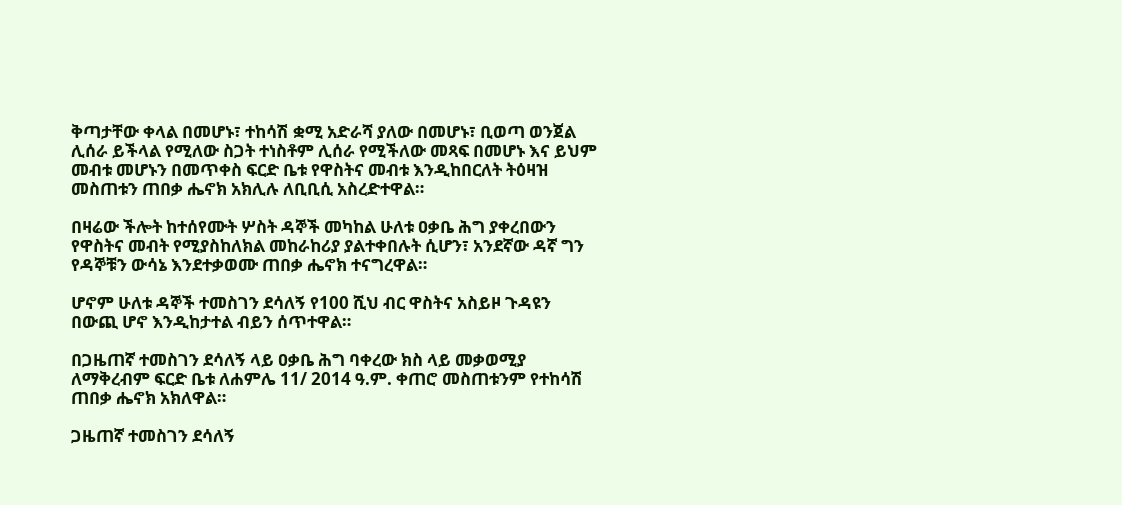ቅጣታቸው ቀላል በመሆኑ፣ ተከሳሽ ቋሚ አድራሻ ያለው በመሆኑ፣ ቢወጣ ወንጀል ሊሰራ ይችላል የሚለው ስጋት ተነስቶም ሊሰራ የሚችለው መጻፍ በመሆኑ እና ይህም መብቱ መሆኑን በመጥቀስ ፍርድ ቤቱ የዋስትና መብቱ እንዲከበርለት ትዕዛዝ መስጠቱን ጠበቃ ሔኖክ አክሊሉ ለቢቢሲ አስረድተዋል።

በዛሬው ችሎት ከተሰየሙት ሦስት ዳኞች መካከል ሁለቱ ዐቃቤ ሕግ ያቀረበውን የዋስትና መብት የሚያስከለክል መከራከሪያ ያልተቀበሉት ሲሆን፣ አንደኛው ዳኛ ግን የዳኞቹን ውሳኔ እንደተቃወሙ ጠበቃ ሔኖክ ተናግረዋል።

ሆኖም ሁለቱ ዳኞች ተመስገን ደሳለኝ የ100 ሺህ ብር ዋስትና አስይዞ ጉዳዩን በውጪ ሆኖ እንዲከታተል ብይን ሰጥተዋል።

በጋዜጠኛ ተመስገን ደሳለኝ ላይ ዐቃቤ ሕግ ባቀረው ክስ ላይ መቃወሚያ ለማቅረብም ፍርድ ቤቱ ለሐምሌ 11/ 2014 ዓ.ም. ቀጠሮ መስጠቱንም የተከሳሽ ጠበቃ ሔኖክ አክለዋል።

ጋዜጠኛ ተመስገን ደሳለኝ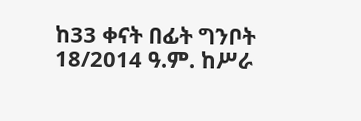ከ33 ቀናት በፊት ግንቦት 18/2014 ዓ.ም. ከሥራ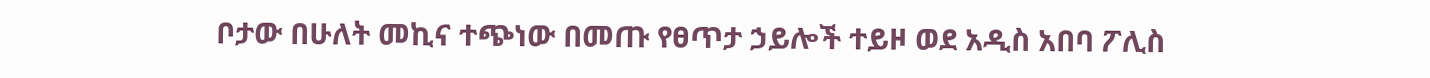ቦታው በሁለት መኪና ተጭነው በመጡ የፀጥታ ኃይሎች ተይዞ ወደ አዲስ አበባ ፖሊስ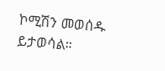ኮሚሽን መወሰዱ ይታወሳል።